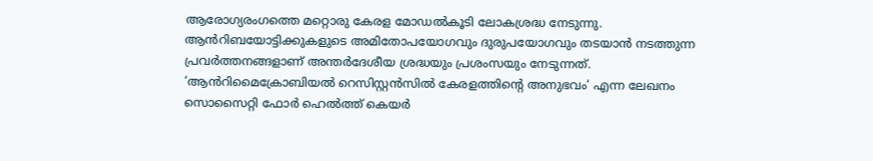ആരോഗ്യരംഗത്തെ മറ്റൊരു കേരള മോഡൽകൂടി ലോകശ്രദ്ധ നേടുന്നു. ആൻറിബയോട്ടിക്കുകളുടെ അമിതോപയോഗവും ദുരുപയോഗവും തടയാൻ നടത്തുന്ന പ്രവർത്തനങ്ങളാണ് അന്തർദേശീയ ശ്രദ്ധയും പ്രശംസയും നേടുന്നത്. ‘ആൻറിമൈക്രോബിയൽ റെസിസ്റ്റൻസിൽ കേരളത്തിന്റെ അനുഭവം‘ എന്ന ലേഖനം സൊസൈറ്റി ഫോർ ഹെൽത്ത് കെയർ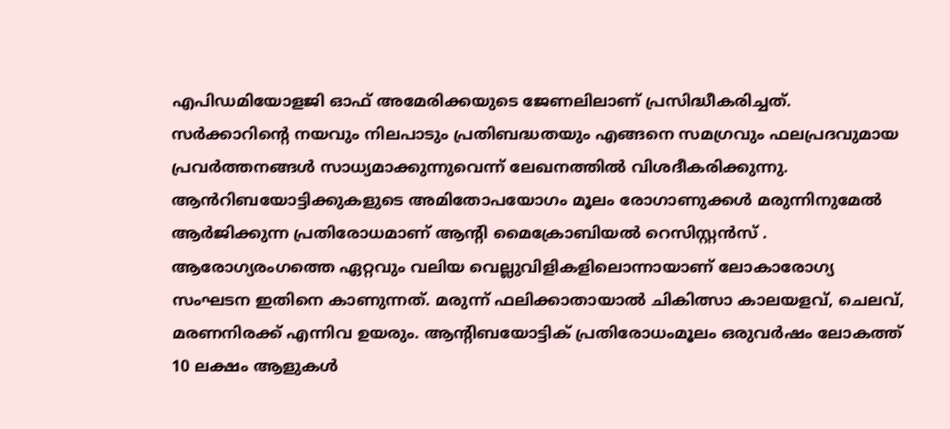എപിഡമിയോളജി ഓഫ് അമേരിക്കയുടെ ജേണലിലാണ് പ്രസിദ്ധീകരിച്ചത്. സർക്കാറിന്റെ നയവും നിലപാടും പ്രതിബദ്ധതയും എങ്ങനെ സമഗ്രവും ഫലപ്രദവുമായ പ്രവർത്തനങ്ങൾ സാധ്യമാക്കുന്നുവെന്ന് ലേഖനത്തിൽ വിശദീകരിക്കുന്നു. ആൻറിബയോട്ടിക്കുകളുടെ അമിതോപയോഗം മൂലം രോഗാണുക്കൾ മരുന്നിനുമേൽ ആർജിക്കുന്ന പ്രതിരോധമാണ് ആന്റി മൈക്രോബിയൽ റെസിസ്റ്റൻസ് . ആരോഗ്യരംഗത്തെ ഏറ്റവും വലിയ വെല്ലുവിളികളിലൊന്നായാണ് ലോകാരോഗ്യ സംഘടന ഇതിനെ കാണുന്നത്. മരുന്ന് ഫലിക്കാതായാൽ ചികിത്സാ കാലയളവ്, ചെലവ്, മരണനിരക്ക് എന്നിവ ഉയരും. ആന്റിബയോട്ടിക് പ്രതിരോധംമൂലം ഒരുവർഷം ലോകത്ത് 10 ലക്ഷം ആളുകൾ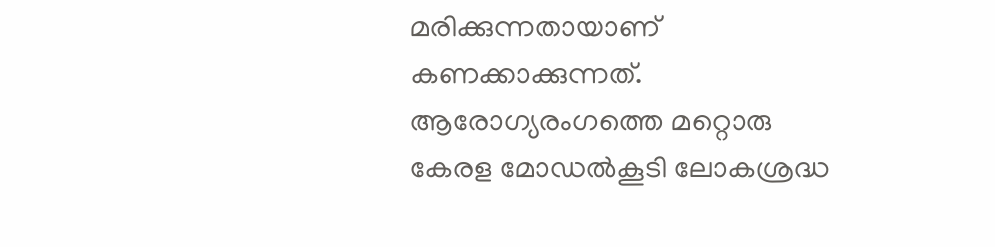മരിക്കുന്നതായാണ് കണക്കാക്കുന്നത്.
ആരോഗ്യരംഗത്തെ മറ്റൊരു കേരള മോഡൽകൂടി ലോകശ്രദ്ധ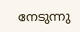നേടുന്നു